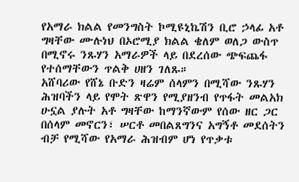የአማራ ክልል የመንግስት ኮሚዩኒኬሽን ቢሮ ኃላፊ አቶ ግዛቸው ሙሉነህ በኦሮሚያ ክልል ቄለም ወለጋ ውስጥ በሚኖሩ ንጹሃን አማራዎች ላይ በደረሰው ጭፍጨፋ የተሰማቸውን ጥልቅ ሀዘን ገለጹ።
አሸባሪው የሸኔ ቡድን ዛሬም ሰላምን በሚሻው ንጹሃን ሕዝባችን ላይ የሞት ጽዋን የሚያዘንብ የጥፋት መልአክ ሁኗል ያሉት አቶ ግዛቸው ከማንኛውም የሰው ዘር ጋር በሰላም መኖርን፣ ሠርቶ መበልጸግንና አግኝቶ መደሰትን ብቻ የሚሻው የአማራ ሕዝብም ሆነ የጥቃቱ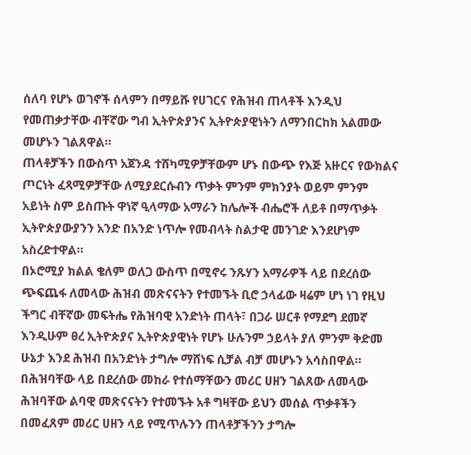ሰለባ የሆኑ ወገኖች ሰላምን በማይሹ የሀገርና የሕዝብ ጠላቶች እንዲህ የመጠቃታቸው ብቸኛው ግብ ኢትዮጵያንና ኢትዮጵያዊነትን ለማንበርከክ አልመው መሆኑን ገልጸዋል።
ጠላቶቻችን በውስጥ አጀንዳ ተሸካሚዎቻቸውም ሆኑ በውጭ የእጅ አዙርና የውክልና ጦርነት ፈጻሚዎቻቸው ለሚያደርሱብን ጥቃት ምንም ምክንያት ወይም ምንም አይነት ስም ይስጡት ዋነኛ ዒላማው አማራን ከሌሎች ብሔሮች ለይቶ በማጥቃት ኢትዮጵያውያንን አንድ በአንድ ነጥሎ የመብላት ስልታዊ መንገድ እንደሆነም አስረድተዋል።
በኦሮሚያ ክልል ቄለም ወለጋ ውስጥ በሚኖሩ ንጹሃን አማራዎች ላይ በደረሰው ጭፍጨፋ ለመላው ሕዝብ መጽናናትን የተመኙት ቢሮ ኃላፊው ዛሬም ሆነ ነገ የዚህ ችግር ብቸኛው መፍትሔ የሕዝባዊ አንድነት ጠላት፣ በጋራ ሠርቶ የማደግ ደመኛ እንዲሁም ፀረ ኢትዮጵያና ኢትዮጵያዊነት የሆኑ ሁሉንም ኃይላት ያለ ምንም ቅድመ ሁኔታ እንደ ሕዝብ በአንድነት ታግሎ ማሸነፍ ሲቻል ብቻ መሆኑን አሳስበዋል።
በሕዝባቸው ላይ በደረሰው መከራ የተሰማቸውን መሪር ሀዘን ገልጸው ለመላው ሕዝባቸው ልባዊ መጽናናትን የተመኙት አቶ ግዛቸው ይህን መሰል ጥቃቶችን በመፈጸም መሪር ሀዘን ላይ የሚጥሉንን ጠላቶቻችንን ታግሎ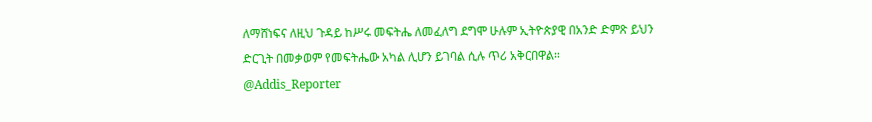ለማሸነፍና ለዚህ ጉዳይ ከሥሩ መፍትሔ ለመፈለግ ደግሞ ሁሉም ኢትዮጵያዊ በአንድ ድምጽ ይህን ድርጊት በመቃወም የመፍትሔው አካል ሊሆን ይገባል ሲሉ ጥሪ አቅርበዋል።
@Addis_Reporter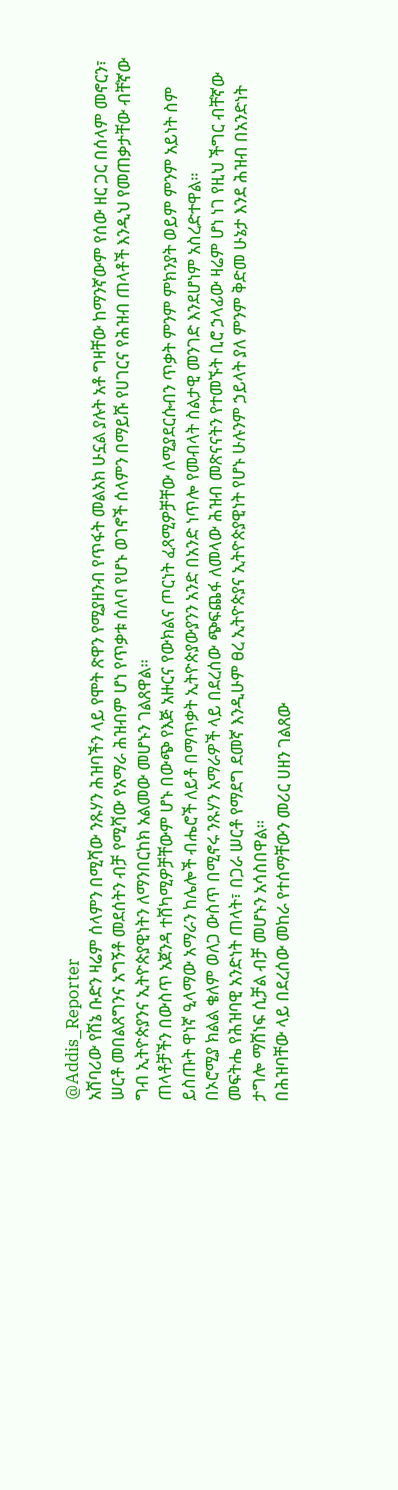@Addis_Reporter
አሸባሪው የሸኔ ቡድን ዛሬም ሰላምን በሚሻው ንጹሃን ሕዝባችን ላይ የሞት ጽዋን የሚያዘንብ የጥፋት መልአክ ሁኗል ያሉት አቶ ግዛቸው ከማንኛውም የሰው ዘር ጋር በሰላም መኖርን፣ ሠርቶ መበልጸግንና አግኝቶ መደሰትን ብቻ የሚሻው የአማራ ሕዝብም ሆነ የጥቃቱ ሰለባ የሆኑ ወገኖች ሰላምን በማይሹ የሀገርና የሕዝብ ጠላቶች እንዲህ የመጠቃታቸው ብቸኛው ግብ ኢትዮጵያንና ኢትዮጵያዊነትን ለማንበርከክ አልመው መሆኑን ገልጸዋል።
ጠላቶቻችን በውስጥ አጀንዳ ተሸካሚዎቻቸውም ሆኑ በውጭ የእጅ አዙርና የውክልና ጦርነት ፈጻሚዎቻቸው ለሚያደርሱብን ጥቃት ምንም ምክንያት ወይም ምንም አይነት ስም ይስጡት ዋነኛ ዒላማው አማራን ከሌሎች ብሔሮች ለይቶ በማጥቃት ኢትዮጵያውያንን አንድ በአንድ ነጥሎ የመብላት ስልታዊ መንገድ እንደሆነም አስረድተዋል።
በኦሮሚያ ክልል ቄለም ወለጋ ውስጥ በሚኖሩ ንጹሃን አማራዎች ላይ በደረሰው ጭፍጨፋ ለመላው ሕዝብ መጽናናትን የተመኙት ቢሮ ኃላፊው ዛሬም ሆነ ነገ የዚህ ችግር ብቸኛው መፍትሔ የሕዝባዊ አንድነት ጠላት፣ በጋራ ሠርቶ የማደግ ደመኛ እንዲሁም ፀረ ኢትዮጵያና ኢትዮጵያዊነት የሆኑ ሁሉንም ኃይላት ያለ ምንም ቅድመ ሁኔታ እንደ ሕዝብ በአንድነት ታግሎ ማሸነፍ ሲቻል ብቻ መሆኑን አሳስበዋል።
በሕዝባቸው ላይ በደረሰው መከራ የተሰማቸውን መሪር ሀዘን ገልጸው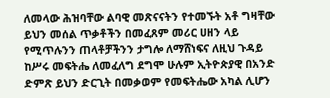ለመላው ሕዝባቸው ልባዊ መጽናናትን የተመኙት አቶ ግዛቸው ይህን መሰል ጥቃቶችን በመፈጸም መሪር ሀዘን ላይ የሚጥሉንን ጠላቶቻችንን ታግሎ ለማሸነፍና ለዚህ ጉዳይ ከሥሩ መፍትሔ ለመፈለግ ደግሞ ሁሉም ኢትዮጵያዊ በአንድ ድምጽ ይህን ድርጊት በመቃወም የመፍትሔው አካል ሊሆን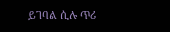ይገባል ሲሉ ጥሪ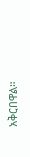አቅርበዋል።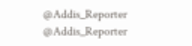@Addis_Reporter
@Addis_Reporter